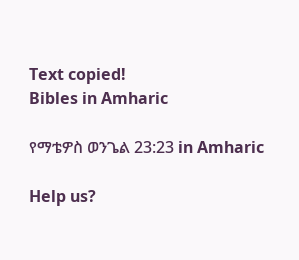Text copied!
Bibles in Amharic

የማቴዎስ ወንጌል 23:23 in Amharic

Help us?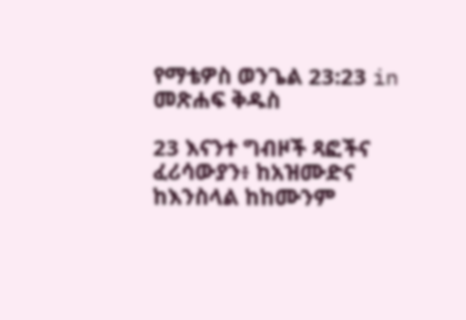የማቴዎስ ወንጌል 23:23 in መጽሐፍ ቅዱስ

23 እናንተ ግብዞች ጻፎችና ፈሪሳውያን፥ ከአዝሙድና ከእንስላል ከከሙንም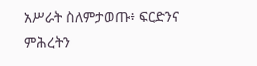አሥራት ስለምታወጡ፥ ፍርድንና ምሕረትን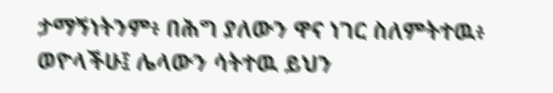ታማኝነትንም፥ በሕግ ያለውን ዋና ነገር ስለምትተዉ፥ ወዮላችሁ፤ ሌላውን ሳትተዉ ይህን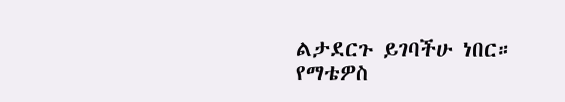ልታደርጉ ይገባችሁ ነበር።
የማቴዎስ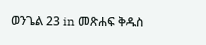ወንጌል 23 in መጽሐፍ ቅዱስ